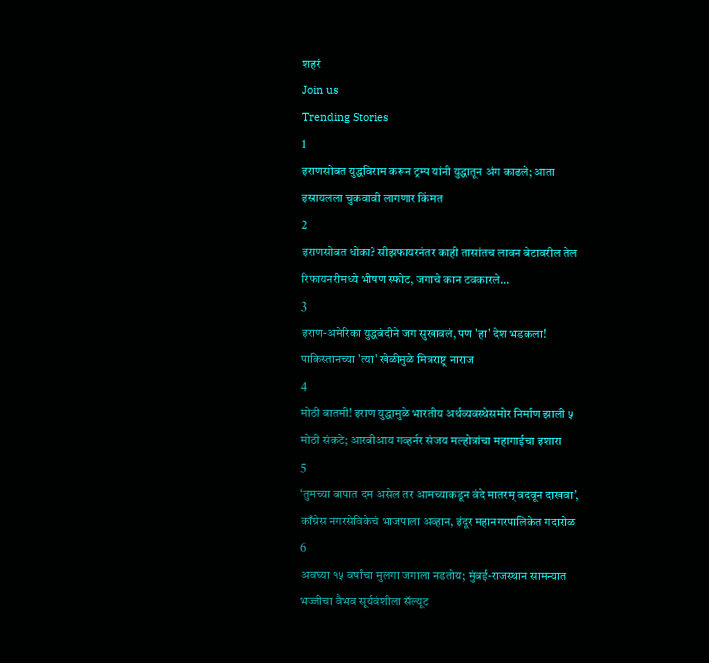शहरं
Join us
Trending Stories
1
इराणसोबत युद्धविराम करून ट्रम्प यांनी युद्धातून अंग काढले; आता इस्रायलला चुकवावी लागणार किंमत
2
इराणसोबत धोका? सीझफायरनंतर काही तासांतच लावन बेटावरील तेल रिफायनरीमध्ये भीषण स्फोट, जगाचे कान टवकारले...
3
इराण-अमेरिका युद्धबंदीने जग सुखावलं, पण 'हा' देश भडकला! पाकिस्तानच्या 'त्या' खेळीमुळे मित्रराष्ट्र नाराज
4
मोठी बातमी! इराण युद्धामुळे भारतीय अर्थव्यवस्थेसमोर निर्माण झाली ५ मोठी संकटे; आरबीआय गव्हर्नर संजय मल्होत्रांचा महागाईचा इशारा
5
‘तुमच्या बापात दम असेल तर आमच्याकडून वंदे मातरम् वदवून दाखवा’, काँग्रेस नगरसेविकेचं भाजपाला अव्हान, इंदूर महानगरपालिकेत गदारोळ
6
अवघ्या १५ वर्षांचा मुलगा जगाला नडतोय; मुंबई-राजस्थान सामन्यात भज्जीचा वैभव सूर्यवंशीला सॅल्यूट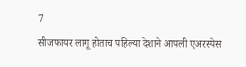7
सीजफायर लागू होताच पहिल्या देशाने आपली एअरस्पेस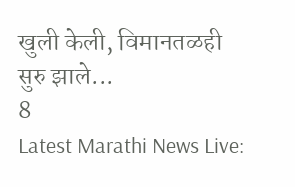खुली केली, विमानतळही सुरु झाले...
8
Latest Marathi News Live: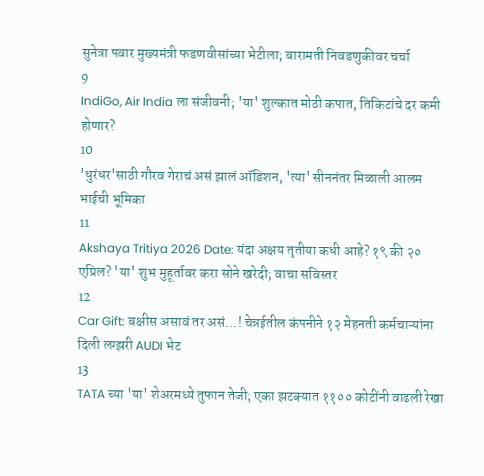सुनेत्रा पवार मुख्यमंत्री फडणवीसांच्या भेटीला; बारामती निवडणुकीवर चर्चा
9
IndiGo, Air India ला संजीवनी; 'या' शुल्कात मोठी कपात, तिकिटांचे दर कमी होणार?
10
'धुरंधर'साठी गौरव गेराचं असं झालं ऑडिशन, 'त्या' सीननंतर मिळाली आलम भाईची भूमिका
11
Akshaya Tritiya 2026 Date: यंदा अक्षय तृतीया कधी आहे? १९ की २० एप्रिल? 'या' शुभ मुहूर्तावर करा सोने खरेदी; वाचा सविस्तर
12
Car Gift: बक्षीस असावं तर असं...! चेन्नईतील कंपनीने १२ मेहनती कर्मचाऱ्यांना दिली लग्झरी AUDI भेट
13
TATA च्या 'या' शेअरमध्ये तुफान तेजी; एका झटक्यात ११०० कोटींनी वाढली रेखा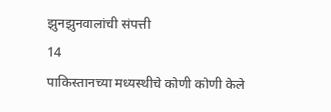झुनझुनवालांची संपत्ती
14
पाकिस्तानच्या मध्यस्थीचे कोणी कोणी केले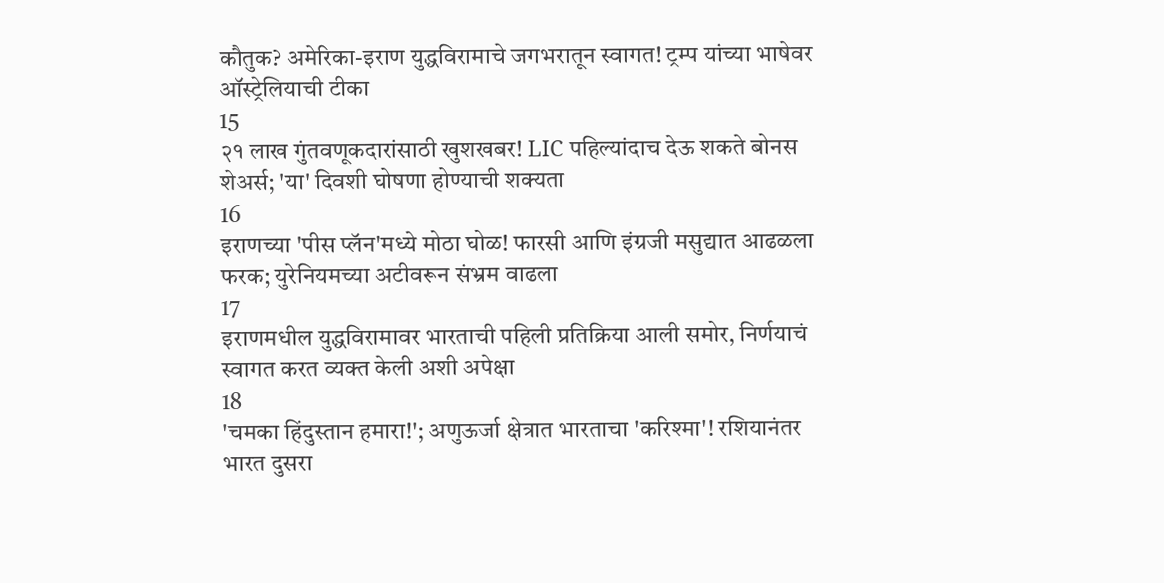कौतुक? अमेरिका-इराण युद्धविरामाचे जगभरातून स्वागत! ट्रम्प यांच्या भाषेवर ऑस्ट्रेलियाची टीका
15
२१ लाख गुंतवणूकदारांसाठी खुशखबर! LIC पहिल्यांदाच देऊ शकते बोनस शेअर्स; 'या' दिवशी घोषणा होण्याची शक्यता
16
इराणच्या 'पीस प्लॅन'मध्ये मोठा घोळ! फारसी आणि इंग्रजी मसुद्यात आढळला फरक; युरेनियमच्या अटीवरून संभ्रम वाढला
17
इराणमधील युद्धविरामावर भारताची पहिली प्रतिक्रिया आली समोर, निर्णयाचं स्वागत करत व्यक्त केली अशी अपेक्षा
18
'चमका हिंदुस्तान हमारा!'; अणुऊर्जा क्षेत्रात भारताचा 'करिश्मा'! रशियानंतर भारत दुसरा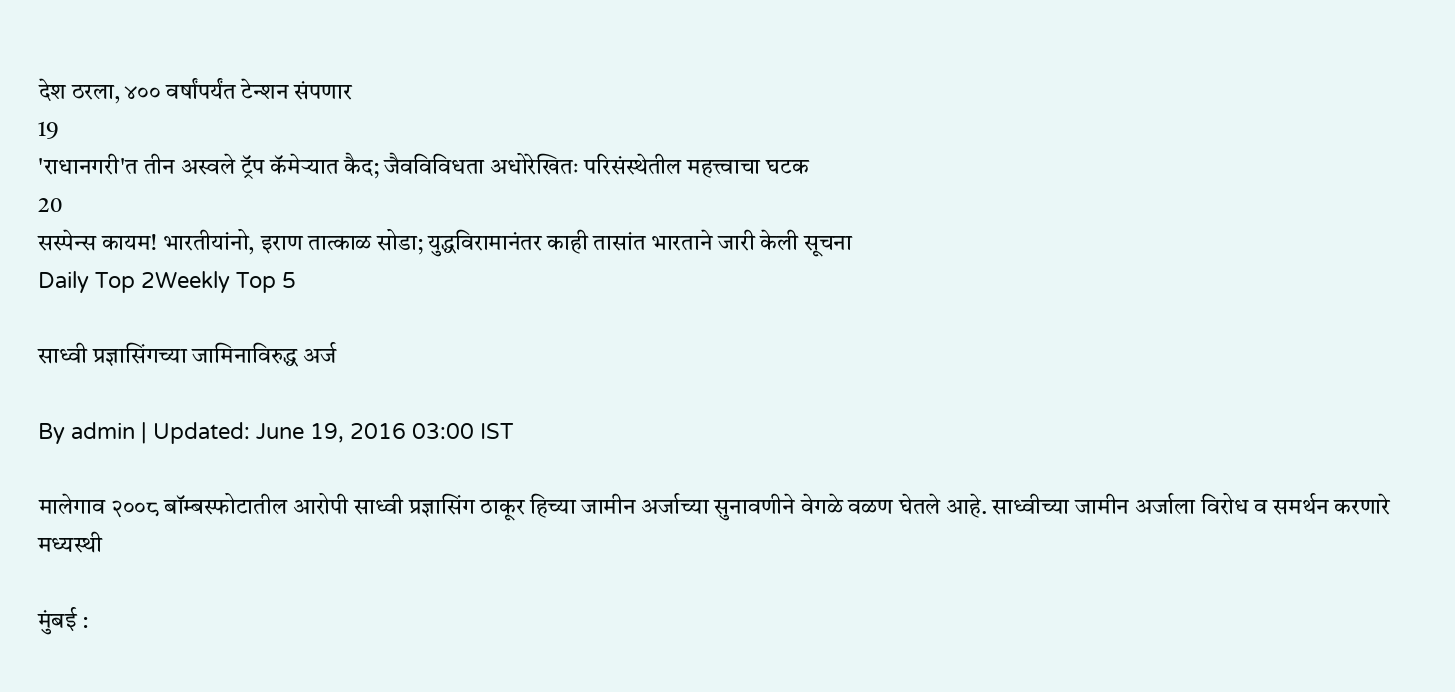देश ठरला, ४०० वर्षांपर्यंत टेन्शन संपणार
19
'राधानगरी'त तीन अस्वले ट्रॅप कॅमेऱ्यात कैद; जैवविविधता अधोरेखितः परिसंस्थेतील महत्त्वाचा घटक
20
सस्पेन्स कायम! भारतीयांनो, इराण तात्काळ सोडा; युद्धविरामानंतर काही तासांत भारताने जारी केली सूचना
Daily Top 2Weekly Top 5

साध्वी प्रज्ञासिंगच्या जामिनाविरुद्ध अर्ज

By admin | Updated: June 19, 2016 03:00 IST

मालेगाव २००८ बॉम्बस्फोटातील आरोपी साध्वी प्रज्ञासिंग ठाकूर हिच्या जामीन अर्जाच्या सुनावणीने वेगळे वळण घेतले आहे. साध्वीच्या जामीन अर्जाला विरोध व समर्थन करणारे मध्यस्थी

मुंबई :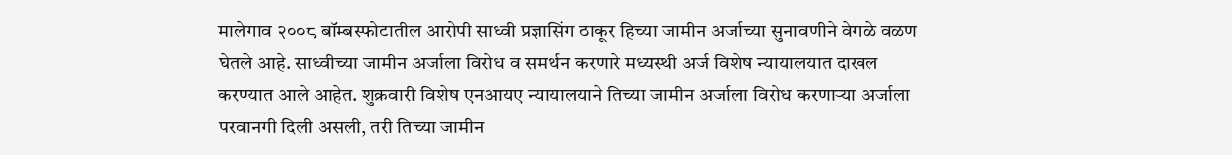मालेगाव २००८ बॉम्बस्फोटातील आरोपी साध्वी प्रज्ञासिंग ठाकूर हिच्या जामीन अर्जाच्या सुनावणीने वेगळे वळण घेतले आहे. साध्वीच्या जामीन अर्जाला विरोध व समर्थन करणारे मध्यस्थी अर्ज विशेष न्यायालयात दाखल करण्यात आले आहेत. शुक्रवारी विशेष एनआयए न्यायालयाने तिच्या जामीन अर्जाला विरोध करणाऱ्या अर्जाला परवानगी दिली असली, तरी तिच्या जामीन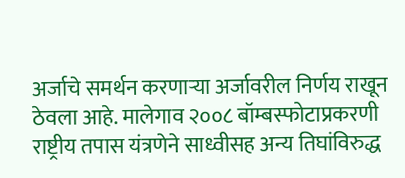अर्जाचे समर्थन करणाऱ्या अर्जावरील निर्णय राखून ठेवला आहे. मालेगाव २००८ बॉम्बस्फोटाप्रकरणी राष्ट्रीय तपास यंत्रणेने साध्वीसह अन्य तिघांविरुद्ध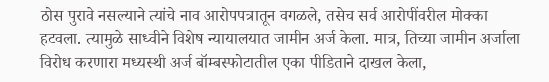ठोस पुरावे नसल्याने त्यांचे नाव आरोपपत्रातून वगळले, तसेच सर्व आरोपींवरील मोक्का हटवला. त्यामुळे साध्वीने विशेष न्यायालयात जामीन अर्ज केला. मात्र, तिच्या जामीन अर्जाला विरोध करणारा मध्यस्थी अर्ज बॉम्बस्फोटातील एका पीडिताने दाखल केला,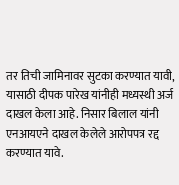तर तिची जामिनावर सुटका करण्यात यावी, यासाठी दीपक पारेख यांनीही मध्यस्थी अर्ज दाखल केला आहे. निसार बिलाल यांनी एनआयएने दाखल केलेले आरोपपत्र रद्द करण्यात यावे.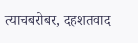त्याचबरोबर, दहशतवाद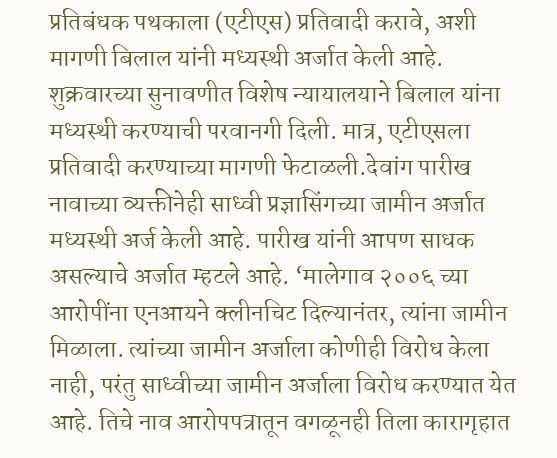प्रतिबंधक पथकाला (एटीएस) प्रतिवादी करावे, अशी मागणी बिलाल यांनी मध्यस्थी अर्जात केली आहे. शुक्रवारच्या सुनावणीत विशेष न्यायालयाने बिलाल यांना मध्यस्थी करण्याची परवानगी दिली. मात्र, एटीएसला प्रतिवादी करण्याच्या मागणी फेटाळली.देवांग पारीख नावाच्या व्यक्तीनेही साध्वी प्रज्ञासिंगच्या जामीन अर्जात मध्यस्थी अर्ज केली आहे. पारीख यांनी आपण साधक असल्याचे अर्जात म्हटले आहे. ‘मालेगाव २००६ च्या आरोपींना एनआयने क्लीनचिट दिल्यानंतर, त्यांना जामीन मिळाला. त्यांच्या जामीन अर्जाला कोणीही विरोध केला नाही, परंतु साध्वीच्या जामीन अर्जाला विरोध करण्यात येत आहे. तिचे नाव आरोपपत्रातून वगळूनही तिला कारागृहात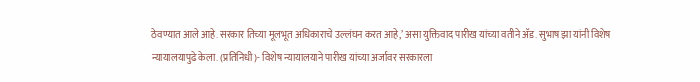ठेवण्यात आले आहे. सरकार तिच्या मूलभूत अधिकाराचे उल्लंघन करत आहे,’ असा युक्तिवाद पारीख यांच्या वतीने अ‍ॅड. सुभाष झा यांनी विशेष न्यायालयापुढे केला. (प्रतिनिधी)- विशेष न्यायालयाने पारीख यांच्या अर्जावर सरकारला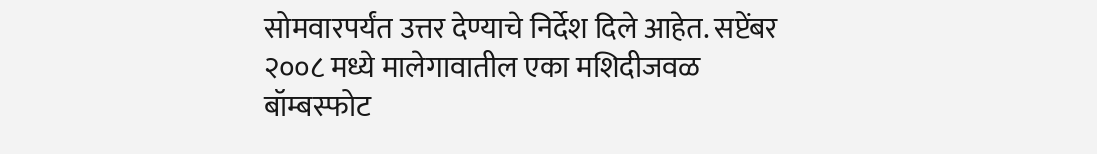सोमवारपर्यंत उत्तर देण्याचे निर्देश दिले आहेत. सप्टेंबर २००८ मध्ये मालेगावातील एका मशिदीजवळ बॉम्बस्फोट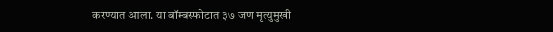करण्यात आला. या बॉम्बस्फोटात ३७ जण मृत्युमुखी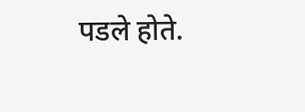पडले होते.